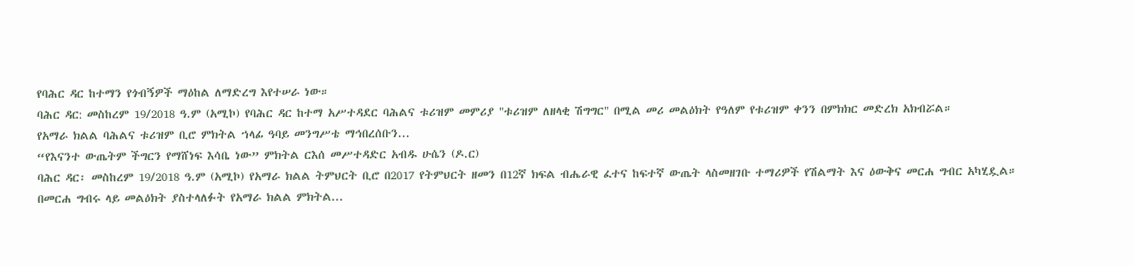የባሕር ዳር ከተማን የጎብኝዎች ማዕከል ለማድረግ እየተሠራ ነው።
ባሕር ዳር: መስከረም 19/2018 ዓ.ም (አሚኮ) የባሕር ዳር ከተማ አሥተዳደር ባሕልና ቱሪዝም መምሪያ "ቱሪዝም ለዘላቂ ሽግግር" በሚል መሪ መልዕክት የዓለም የቱሪዝም ቀንን በምክክር መድረክ አክብሯል።
የአማራ ክልል ባሕልና ቱሪዝም ቢሮ ምክትል ኀላፊ ዓባይ መንግሥቴ ማኅበረሰቡን...
“የእናንተ ውጤትም ችግርን የማሸነፍ እሳቤ ነው” ምክትል ርእሰ መሥተዳድር አብዱ ሁሴን (ዶ.ር)
ባሕር ዳር፡ መስከረም 19/2018 ዓ.ም (አሚኮ) የአማራ ክልል ትምህርት ቢሮ በ2017 የትምህርት ዘመን በ12ኛ ክፍል ብሔራዊ ፈተና ከፍተኛ ውጤት ላስመዘገቡ ተማሪዎች የሽልማት እና ዕውቅና መርሐ ግብር አካሂዷል።
በመርሐ ግብሩ ላይ መልዕክት ያስተላለፉት የአማራ ክልል ምክትል...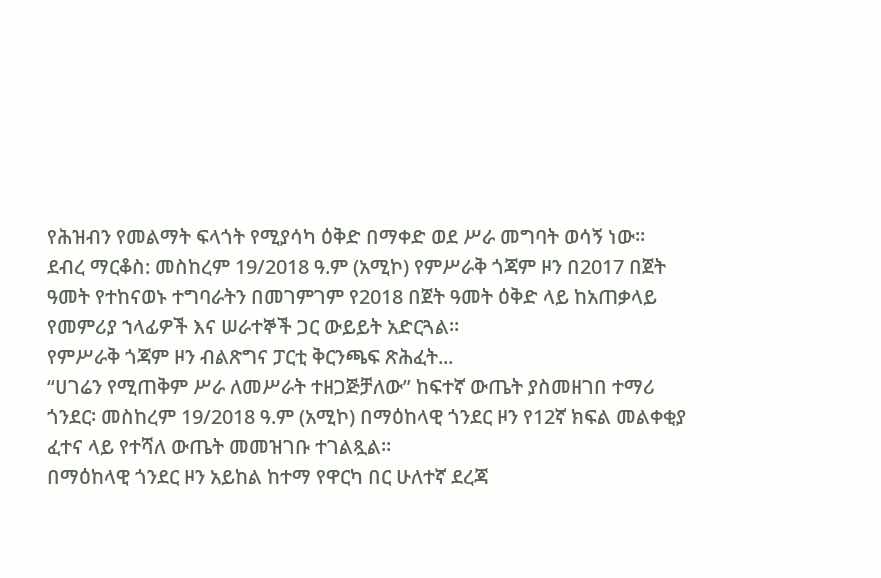የሕዝብን የመልማት ፍላጎት የሚያሳካ ዕቅድ በማቀድ ወደ ሥራ መግባት ወሳኝ ነው።
ደብረ ማርቆስ: መስከረም 19/2018 ዓ.ም (አሚኮ) የምሥራቅ ጎጃም ዞን በ2017 በጀት ዓመት የተከናወኑ ተግባራትን በመገምገም የ2018 በጀት ዓመት ዕቅድ ላይ ከአጠቃላይ የመምሪያ ኀላፊዎች እና ሠራተኞች ጋር ውይይት አድርጓል።
የምሥራቅ ጎጃም ዞን ብልጽግና ፓርቲ ቅርንጫፍ ጽሕፈት...
“ሀገሬን የሚጠቅም ሥራ ለመሥራት ተዘጋጅቻለው” ከፍተኛ ውጤት ያስመዘገበ ተማሪ
ጎንደር፡ መስከረም 19/2018 ዓ.ም (አሚኮ) በማዕከላዊ ጎንደር ዞን የ12ኛ ክፍል መልቀቂያ ፈተና ላይ የተሻለ ውጤት መመዝገቡ ተገልጿል።
በማዕከላዊ ጎንደር ዞን አይከል ከተማ የዋርካ በር ሁለተኛ ደረጃ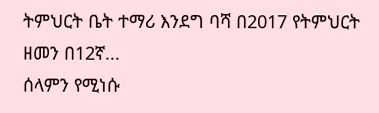ትምህርት ቤት ተማሪ እንደግ ባሻ በ2017 የትምህርት ዘመን በ12ኛ...
ሰላምን የሚነሱ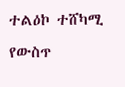ተልዕኮ ተሸካሚ የውስጥ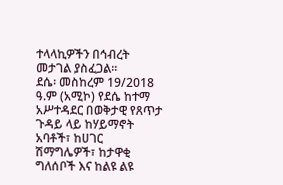ተላላኪዎችን በኅብረት መታገል ያስፈጋል።
ደሴ፡ መስከረም 19/2018 ዓ.ም (አሚኮ) የደሴ ከተማ አሥተዳደር በወቅታዊ የጸጥታ ጉዳይ ላይ ከሃይማኖት አባቶች፣ ከሀገር ሽማግሌዎች፣ ከታዋቂ ግለሰቦች እና ከልዩ ልዩ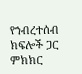የኀብረተሰብ ክፍሎች ጋር ምክክር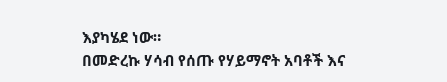እያካሄደ ነው።
በመድረኩ ሃሳብ የሰጡ የሃይማኖት አባቶች እና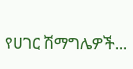የሀገር ሽማግሌዎች...